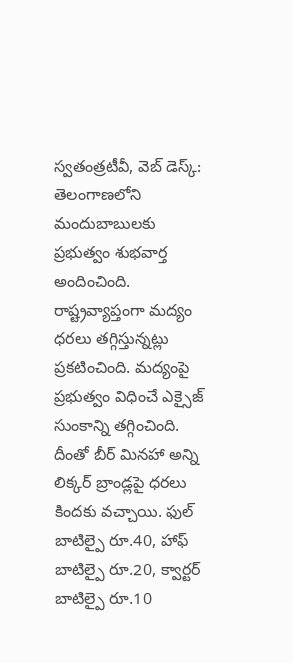స్వతంత్రటీవీ, వెబ్ డెస్క్: తెలంగాణలోని మందుబాబులకు ప్రభుత్వం శుభవార్త అందించింది. రాష్ట్రవ్యాప్తంగా మద్యం ధరలు తగ్గిస్తున్నట్లు ప్రకటించింది. మద్యంపై ప్రభుత్వం విధించే ఎక్సైజ్ సుంకాన్ని తగ్గించింది. దీంతో బీర్ మినహా అన్ని లిక్కర్ బ్రాండ్లపై ధరలు కిందకు వచ్చాయి. ఫుల్ బాటిల్పై రూ.40, హాఫ్ బాటిల్పై రూ.20, క్వార్టర్ బాటిల్పై రూ.10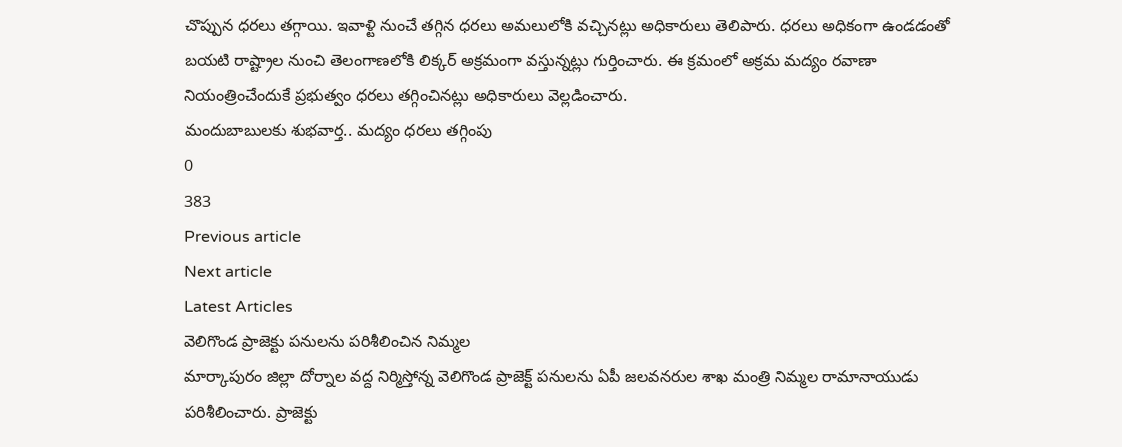చొప్పున ధరలు తగ్గాయి. ఇవాళ్టి నుంచే తగ్గిన ధరలు అమలులోకి వచ్చినట్లు అధికారులు తెలిపారు. ధరలు అధికంగా ఉండడంతో బయటి రాష్ట్రాల నుంచి తెలంగాణలోకి లిక్కర్ అక్రమంగా వస్తున్నట్లు గుర్తించారు. ఈ క్రమంలో అక్రమ మద్యం రవాణా నియంత్రించేందుకే ప్రభుత్వం ధరలు తగ్గించినట్లు అధికారులు వెల్లడించారు.
మందుబాబులకు శుభవార్త.. మద్యం ధరలు తగ్గింపు
0
383
Previous article
Next article
Latest Articles
వెలిగొండ ప్రాజెక్టు పనులను పరిశీలించిన నిమ్మల
మార్కాపురం జిల్లా దోర్నాల వద్ద నిర్మిస్తోన్న వెలిగొండ ప్రాజెక్ట్ పనులను ఏపీ జలవనరుల శాఖ మంత్రి నిమ్మల రామానాయుడు పరిశీలించారు. ప్రాజెక్టు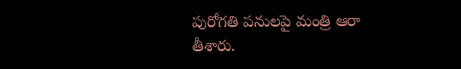పురోగతి పనులపై మంత్రి ఆరా తీశారు.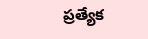ప్రత్యేక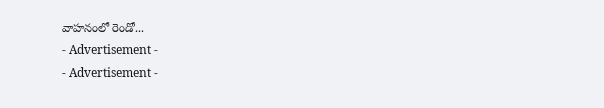వాహనంలో రెండో...
- Advertisement -
- Advertisement -